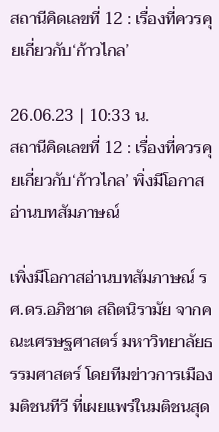สถานีคิดเลขที่ 12 : เรื่องที่ควรคุยเกี่ยวกับ‘ก้าวไกล’

26.06.23 | 10:33 น.
สถานีคิดเลขที่ 12 : เรื่องที่ควรคุยเกี่ยวกับ‘ก้าวไกล’ พิ่งมีโอกาสอ่านบทสัมภาษณ์

เพิ่งมีโอกาสอ่านบทสัมภาษณ์ รศ.ดร.อภิชาต สถิตนิรามัย จากคณะเศรษฐศาสตร์ มหาวิทยาลัยธรรมศาสตร์ โดยทีมข่าวการเมือง มติชนทีวี ที่เผยแพร่ในมติชนสุด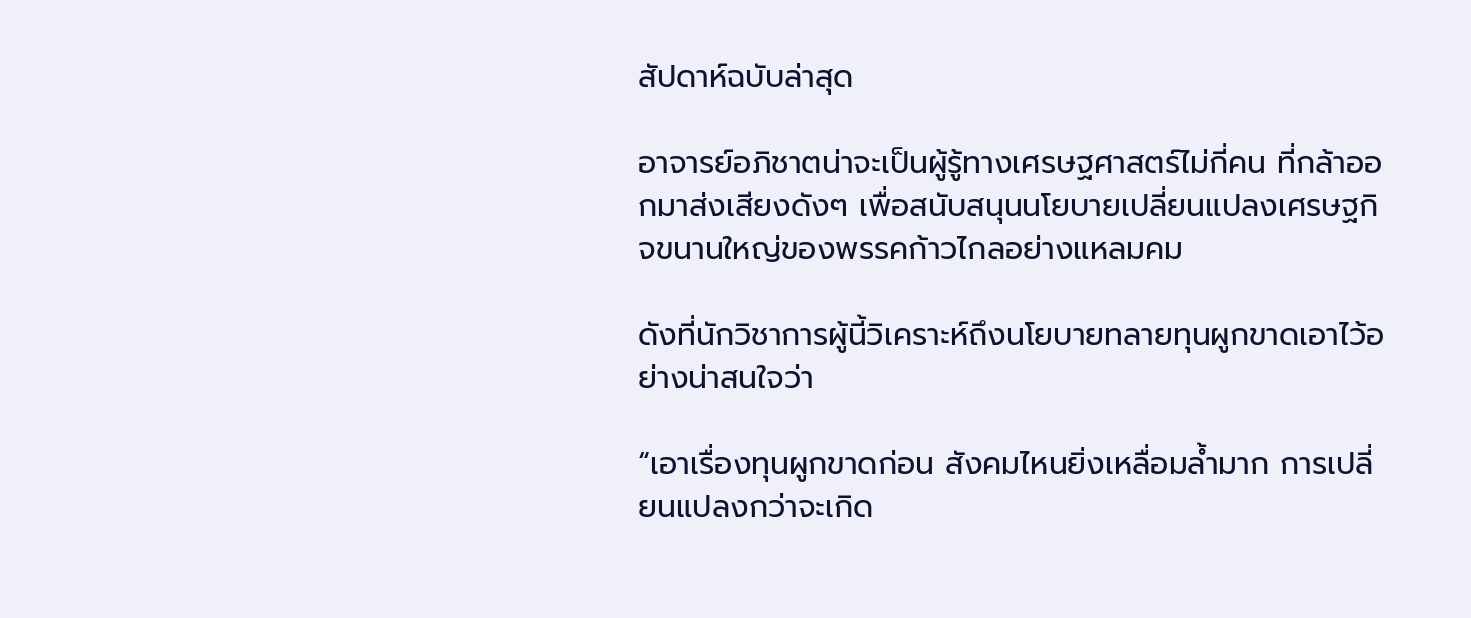สัปดาห์ฉบับล่าสุด

อาจารย์อภิชาตน่าจะเป็นผู้รู้ทางเศรษฐศาสตร์ไม่กี่คน ที่กล้าออกมาส่งเสียงดังๆ เพื่อสนับสนุนนโยบายเปลี่ยนแปลงเศรษฐกิจขนานใหญ่ของพรรคก้าวไกลอย่างแหลมคม

ดังที่นักวิชาการผู้นี้วิเคราะห์ถึงนโยบายทลายทุนผูกขาดเอาไว้อย่างน่าสนใจว่า

“เอาเรื่องทุนผูกขาดก่อน สังคมไหนยิ่งเหลื่อมล้ำมาก การเปลี่ยนแปลงกว่าจะเกิด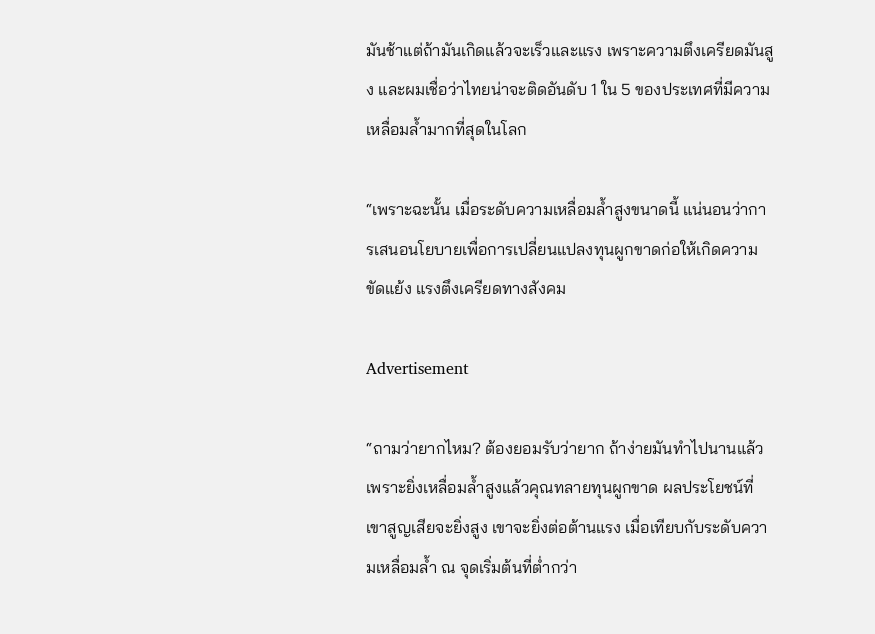มันช้าแต่ถ้ามันเกิดแล้วจะเร็วและแรง เพราะความตึงเครียดมันสูง และผมเชื่อว่าไทยน่าจะติดอันดับ 1 ใน 5 ของประเทศที่มีความเหลื่อมล้ำมากที่สุดในโลก

“เพราะฉะนั้น เมื่อระดับความเหลื่อมล้ำสูงขนาดนี้ แน่นอนว่าการเสนอนโยบายเพื่อการเปลี่ยนแปลงทุนผูกขาดก่อให้เกิดความขัดแย้ง แรงตึงเครียดทางสังคม

Advertisement

“ถามว่ายากไหม? ต้องยอมรับว่ายาก ถ้าง่ายมันทำไปนานแล้ว เพราะยิ่งเหลื่อมล้ำสูงแล้วคุณทลายทุนผูกขาด ผลประโยชน์ที่เขาสูญเสียจะยิ่งสูง เขาจะยิ่งต่อต้านแรง เมื่อเทียบกับระดับความเหลื่อมล้ำ ณ จุดเริ่มต้นที่ต่ำกว่า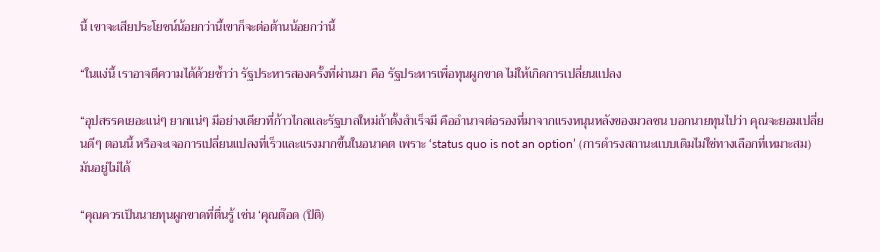นี้ เขาจะเสียประโยชน์น้อยกว่านี้เขาก็จะต่อต้านน้อยกว่านี้

“ในแง่นี้ เราอาจตีความได้ด้วยซ้ำว่า รัฐประหารสองครั้งที่ผ่านมา คือ รัฐประหารเพื่อทุนผูกขาด ไม่ให้เกิดการเปลี่ยนแปลง

“อุปสรรคเยอะแน่ๆ ยากแน่ๆ มีอย่างเดียวที่ก้าวไกลและรัฐบาลใหม่ถ้าตั้งสำเร็จมี คืออำนาจต่อรองที่มาจากแรงหนุนหลังของมวลชน บอกนายทุนไปว่า คุณจะยอมเปลี่ยนดีๆ ตอนนี้ หรือจะเจอการเปลี่ยนแปลงที่เร็วและแรงมากขึ้นในอนาคต เพราะ ‘status quo is not an option’ (การดำรงสถานะแบบเดิมไม่ใช่ทางเลือกที่เหมาะสม) มันอยู่ไม่ได้

“คุณควรเป็นนายทุนผูกขาดที่ตื่นรู้ เช่น ‘คุณต๊อด (ปิติ)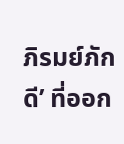ภิรมย์ภักดี’ ที่ออก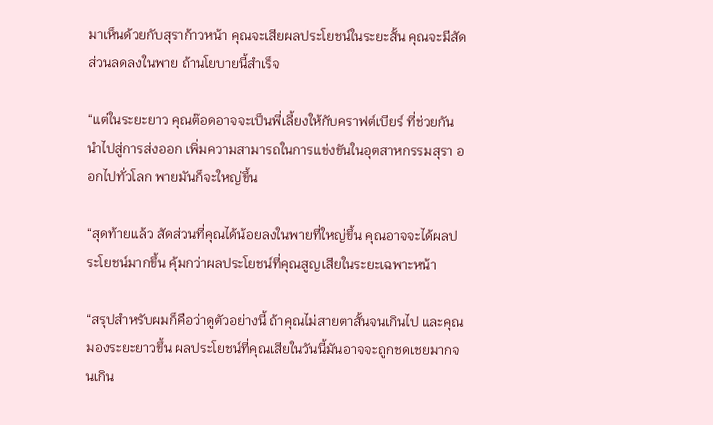มาเห็นด้วยกับสุราก้าวหน้า คุณจะเสียผลประโยชน์ในระยะสั้น คุณจะมีสัดส่วนลดลงในพาย ถ้านโยบายนี้สำเร็จ

“แต่ในระยะยาว คุณต๊อดอาจจะเป็นพี่เลี้ยงให้กับคราฟต์เบียร์ ที่ช่วยกันนำไปสู่การส่งออก เพิ่มความสามารถในการแข่งขันในอุตสาหกรรมสุรา ออกไปทั่วโลก พายมันก็จะใหญ่ขึ้น

“สุดท้ายแล้ว สัดส่วนที่คุณได้น้อยลงในพายที่ใหญ่ขึ้น คุณอาจจะได้ผลประโยชน์มากขึ้น คุ้มกว่าผลประโยชน์ที่คุณสูญเสียในระยะเฉพาะหน้า

“สรุปสำหรับผมก็คือว่าดูตัวอย่างนี้ ถ้าคุณไม่สายตาสั้นจนเกินไป และคุณมองระยะยาวขึ้น ผลประโยชน์ที่คุณเสียในวันนี้มันอาจจะถูกชดเชยมากจนเกิน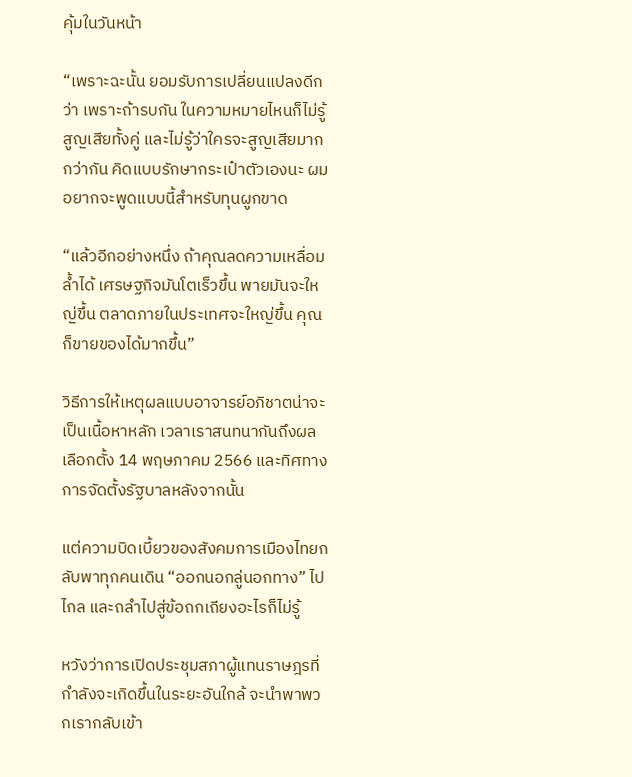คุ้มในวันหน้า

“เพราะฉะนั้น ยอมรับการเปลี่ยนแปลงดีกว่า เพราะถ้ารบกัน ในความหมายไหนก็ไม่รู้ สูญเสียทั้งคู่ และไม่รู้ว่าใครจะสูญเสียมากกว่ากัน คิดแบบรักษากระเป๋าตัวเองนะ ผมอยากจะพูดแบบนี้สำหรับทุนผูกขาด

“แล้วอีกอย่างหนึ่ง ถ้าคุณลดความเหลื่อมล้ำได้ เศรษฐกิจมันโตเร็วขึ้น พายมันจะใหญ่ขึ้น ตลาดภายในประเทศจะใหญ่ขึ้น คุณก็ขายของได้มากขึ้น”

วิธีการให้เหตุผลแบบอาจารย์อภิชาตน่าจะเป็นเนื้อหาหลัก เวลาเราสนทนากันถึงผลเลือกตั้ง 14 พฤษภาคม 2566 และทิศทางการจัดตั้งรัฐบาลหลังจากนั้น

แต่ความบิดเบี้ยวของสังคมการเมืองไทยกลับพาทุกคนเดิน “ออกนอกลู่นอกทาง” ไปไกล และถลำไปสู่ข้อถกเถียงอะไรก็ไม่รู้

หวังว่าการเปิดประชุมสภาผู้แทนราษฎรที่กำลังจะเกิดขึ้นในระยะอันใกล้ จะนำพาพวกเรากลับเข้า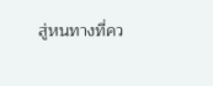สู่หนทางที่คว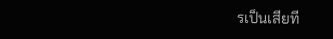รเป็นเสียที